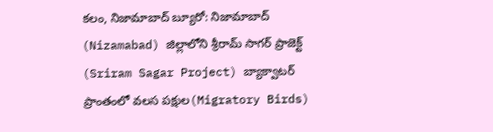కలం, నిజామాబాద్ బ్యూరో: నిజామాబాద్ (Nizamabad) జిల్లాలోని శ్రీరామ్ సాగర్ ప్రాజెక్ట్ (Sriram Sagar Project) బ్యాక్వాటర్ ప్రాంతంలో వలస పక్షుల(Migratory Birds)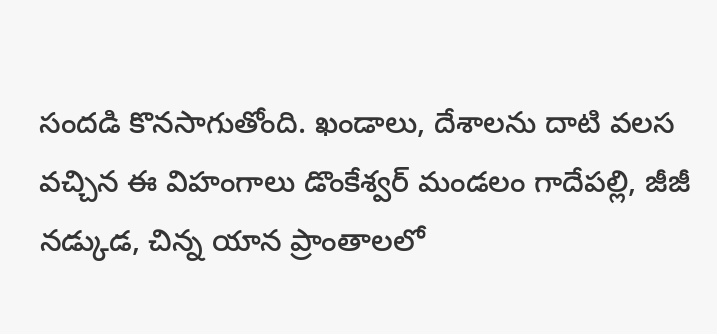సందడి కొనసాగుతోంది. ఖండాలు, దేశాలను దాటి వలస వచ్చిన ఈ విహంగాలు డొంకేశ్వర్ మండలం గాదేపల్లి, జీజీ నడ్కుడ, చిన్న యాన ప్రాంతాలలో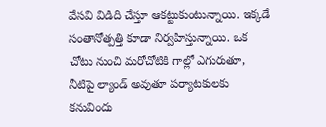వేసవి విడిది చేస్తూ ఆకట్టుకుంటున్నాయి. ఇక్కడే సంతానోత్పత్తి కూడా నిర్వహిస్తున్నాయి. ఒక చోటు నుంచి మరోచోటికి గాల్లో ఎగురుతూ, నీటిపై ల్యాండ్ అవుతూ పర్యాటకులకు కనువిందు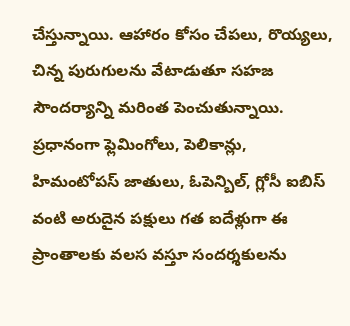చేస్తున్నాయి. ఆహారం కోసం చేపలు, రొయ్యలు, చిన్న పురుగులను వేటాడుతూ సహజ సౌందర్యాన్ని మరింత పెంచుతున్నాయి.
ప్రధానంగా ఫ్లెమింగోలు, పెలికాన్లు, హిమంటోపస్ జాతులు, ఓపెన్బిల్, గ్లోసీ ఐబిస్ వంటి అరుదైన పక్షులు గత ఐదేళ్లుగా ఈ ప్రాంతాలకు వలస వస్తూ సందర్శకులను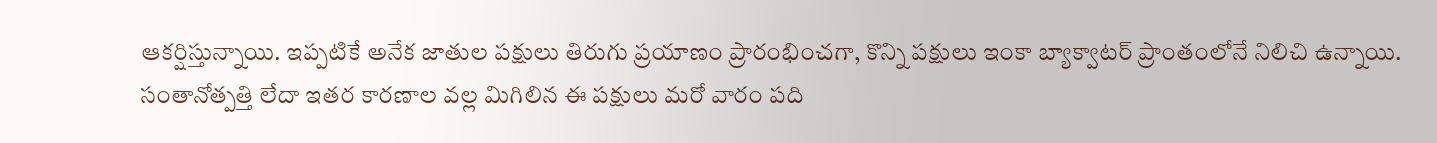ఆకర్షిస్తున్నాయి. ఇప్పటికే అనేక జాతుల పక్షులు తిరుగు ప్రయాణం ప్రారంభించగా, కొన్ని పక్షులు ఇంకా బ్యాక్వాటర్ ప్రాంతంలోనే నిలిచి ఉన్నాయి. సంతానోత్పత్తి లేదా ఇతర కారణాల వల్ల మిగిలిన ఈ పక్షులు మరో వారం పది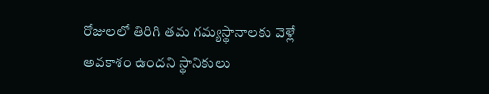రోజులలో తిరిగి తమ గమ్యస్థానాలకు వెళ్లే అవకాశం ఉందని స్థానికులు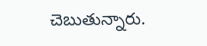చెబుతున్నారు.